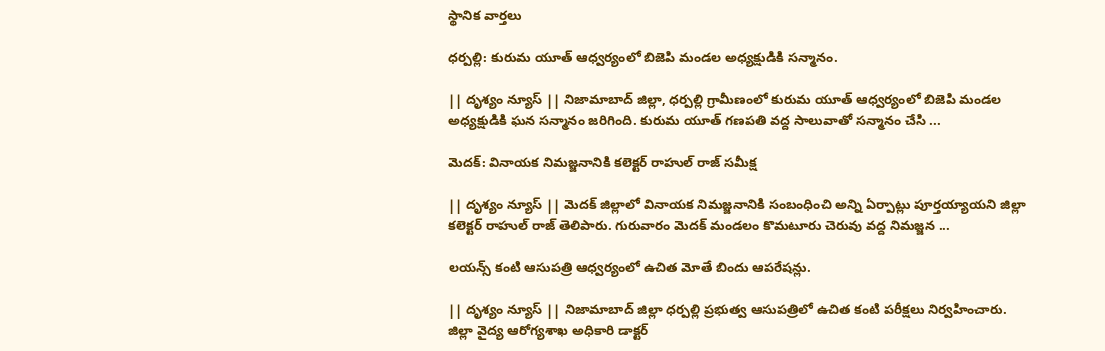స్థానిక వార్తలు

ధర్పల్లి: కురుమ యూత్ ఆధ్వర్యంలో బిజెపి మండల అధ్యక్షుడికి సన్మానం.

|| దృశ్యం న్యూస్ || నిజామాబాద్ జిల్లా, ధర్పల్లి గ్రామీణంలో కురుమ యూత్ ఆధ్వర్యంలో బిజెపి మండల అధ్యక్షుడికి ఘన సన్మానం జరిగింది. కురుమ యూత్ గణపతి వద్ద సాలువాతో సన్మానం చేసి ...

మెదక్: వినాయక నిమజ్జనానికి కలెక్టర్ రాహుల్ రాజ్ సమీక్ష

|| దృశ్యం న్యూస్ || మెదక్ జిల్లాలో వినాయక నిమజ్జనానికి సంబంధించి అన్ని ఏర్పాట్లు పూర్తయ్యాయని జిల్లా కలెక్టర్ రాహుల్ రాజ్ తెలిపారు. గురువారం మెదక్ మండలం కొమటూరు చెరువు వద్ద నిమజ్జన ...

లయన్స్ కంటి ఆసుపత్రి ఆధ్వర్యంలో ఉచిత మోతే బిందు ఆపరేషన్లు.

|| దృశ్యం న్యూస్ || నిజామాబాద్ జిల్లా ధర్పల్లి ప్రభుత్వ ఆసుపత్రిలో ఉచిత కంటి పరీక్షలు నిర్వహించారు. జిల్లా వైద్య ఆరోగ్యశాఖ అధికారి డాక్టర్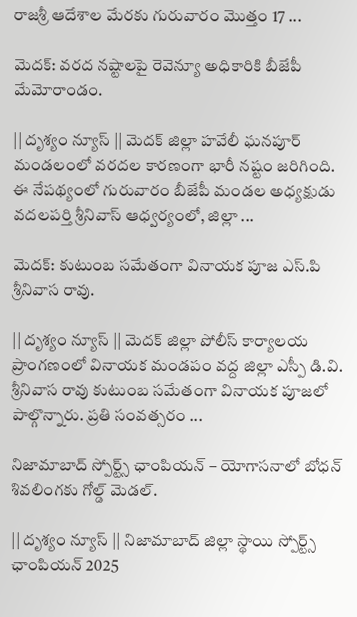రాజశ్రీ ఆదేశాల మేరకు గురువారం మొత్తం 17 ...

మెదక్‌: వరద నష్టాలపై రెవెన్యూ అధికారికి బీజేపీ మేమోరాండం.

|| దృశ్యం న్యూస్ || మెదక్ జిల్లా హవేలీ ఘనపూర్ మండలంలో వరదల కారణంగా భారీ నష్టం జరిగింది. ఈ నేపథ్యంలో గురువారం బీజేపీ మండల అధ్యక్షుడు వదలపర్తి శ్రీనివాస్ ఆధ్వర్యంలో, జిల్లా ...

మెదక్: కుటుంబ సమేతంగా వినాయక పూజ ఎస్.పి శ్రీనివాస రావు.

|| దృశ్యం న్యూస్ || మెదక్ జిల్లా పోలీస్ కార్యాలయ ప్రాంగణంలో వినాయక మండపం వద్ద జిల్లా ఎస్పీ డి.వి. శ్రీనివాస రావు కుటుంబ సమేతంగా వినాయక పూజలో పాల్గొన్నారు. ప్రతి సంవత్సరం ...

నిజామాబాద్ స్పోర్ట్స్ ఛాంపియన్ – యోగాసనాలో బోధన్ శివలింగకు గోల్డ్ మెడల్.

|| దృశ్యం న్యూస్ || నిజామాబాద్ జిల్లా స్థాయి స్పోర్ట్స్ ఛాంపియన్ 2025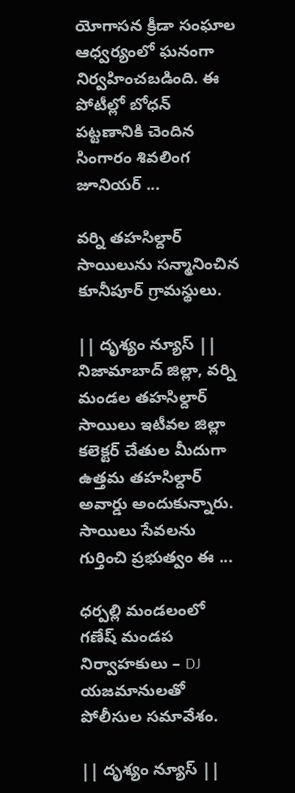యోగాసన క్రీడా సంఘాల ఆధ్వర్యంలో ఘనంగా నిర్వహించబడింది. ఈ పోటీల్లో బోధన్ పట్టణానికి చెందిన సింగారం శివలింగ జూనియర్ ...

వర్ని తహసిల్దార్ సాయిలును సన్మానించిన కూనీపూర్ గ్రామస్థులు.

|| దృశ్యం న్యూస్ || నిజామాబాద్ జిల్లా, వర్ని మండల తహసిల్దార్ సాయిలు ఇటీవల జిల్లా కలెక్టర్ చేతుల మీదుగా ఉత్తమ తహసిల్దార్ అవార్డు అందుకున్నారు. సాయిలు సేవలను గుర్తించి ప్రభుత్వం ఈ ...

ధర్పల్లి మండలంలో గణేష్ మండప నిర్వాహకులు – DJ యజమానులతో పోలీసుల సమావేశం.

|| దృశ్యం న్యూస్ ||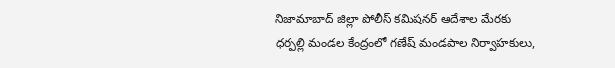నిజామాబాద్ జిల్లా పోలీస్ కమిషనర్ ఆదేశాల మేరకు ధర్పల్లి మండల కేంద్రంలో గణేష్ మండపాల నిర్వాహకులు,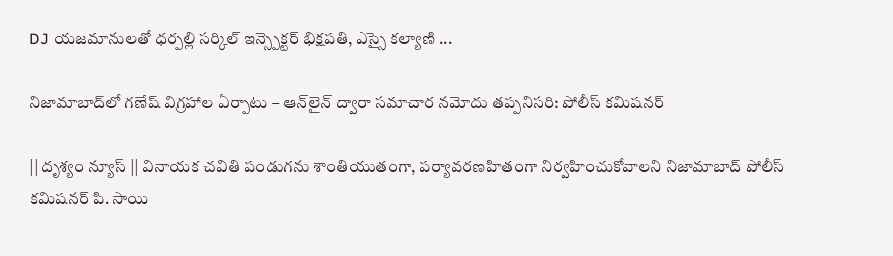DJ యజమానులతో ధర్పల్లి సర్కిల్ ఇన్స్పెక్టర్ భిక్షపతి, ఎస్సై కల్యాణి ...

నిజామాబాద్‌లో గణేష్ విగ్రహాల ఏర్పాటు – ఆన్‌లైన్ ద్వారా సమాచార నమోదు తప్పనిసరి: పోలీస్ కమిషనర్

|| దృశ్యం న్యూస్ || వినాయక చవితి పండుగను శాంతియుతంగా, పర్యావరణహితంగా నిర్వహించుకోవాలని నిజామాబాద్ పోలీస్ కమిషనర్ పి. సాయి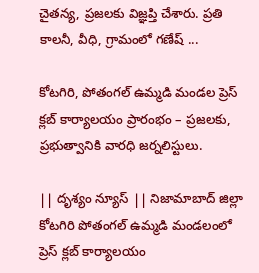చైతన్య, ప్రజలకు విజ్ఞప్తి చేశారు. ప్రతి కాలనీ, వీధి, గ్రామంలో గణేష్ ...

కోటగిరి, పోతంగల్ ఉమ్మడి మండల ప్రెస్ క్లబ్ కార్యాలయం ప్రారంభం – ప్రజలకు, ప్రభుత్వానికి వారధి జర్నలిస్టులు.

|| దృశ్యం న్యూస్ || నిజామాబాద్ జిల్లా కోటగిరి పోతంగల్ ఉమ్మడి మండలంలో ప్రెస్ క్లబ్ కార్యాలయం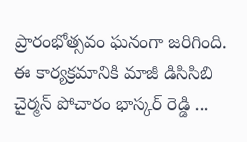ప్రారంభోత్సవం ఘనంగా జరిగింది. ఈ కార్యక్రమానికి మాజీ డిసిసిబి చైర్మన్ పోచారం భాస్కర్ రెడ్డి ...